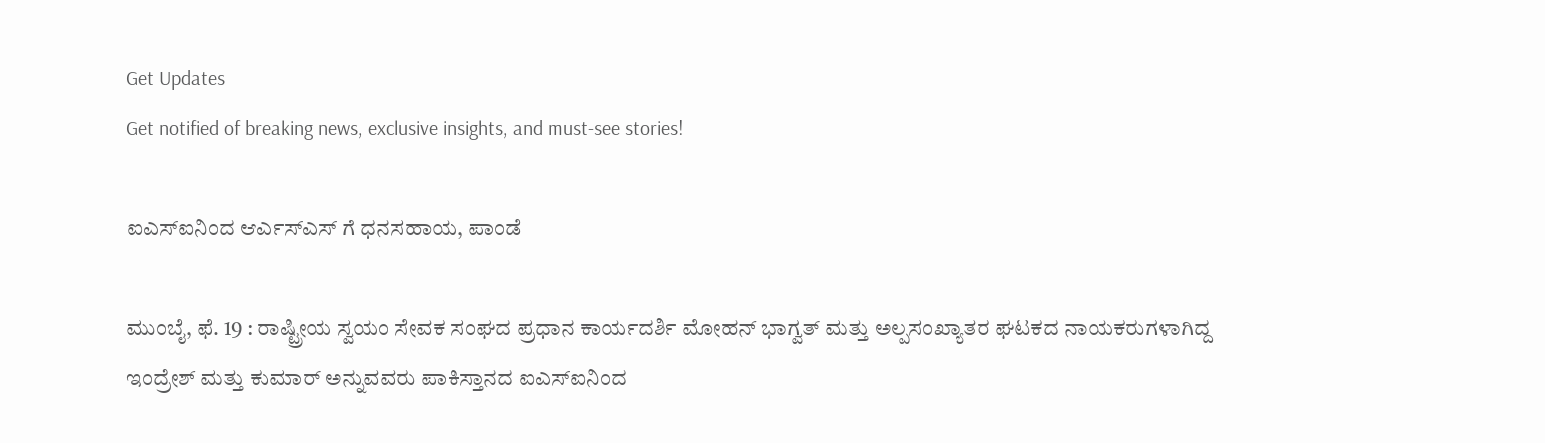Get Updates
Get notified of breaking news, exclusive insights, and must-see stories!

ಐಎಸ್ಐನಿಂದ ಆರ್ಎಸ್ಎಸ್ ಗೆ ಧನಸಹಾಯ, ಪಾಂಡೆ

ಮುಂಬೈ, ಫೆ. 19 : ರಾಷ್ಟ್ರೀಯ ಸ್ವಯಂ ಸೇವಕ ಸಂಘದ ಪ್ರಧಾನ ಕಾರ್ಯದರ್ಶಿ ಮೋಹನ್ ಭಾಗ್ವತ್ ಮತ್ತು ಅಲ್ಪಸಂಖ್ಯಾತರ ಘಟಕದ ನಾಯಕರುಗಳಾಗಿದ್ದ ಇಂದ್ರೇಶ್ ಮತ್ತು ಕುಮಾರ್ ಅನ್ನುವವರು ಪಾಕಿಸ್ತಾನದ ಐಎಸ್ಐನಿಂದ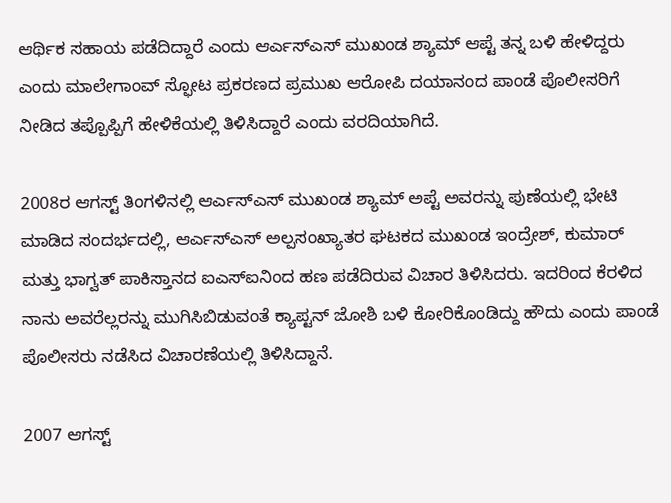ಆರ್ಥಿಕ ಸಹಾಯ ಪಡೆದಿದ್ದಾರೆ ಎಂದು ಆರ್ಎಸ್ಎಸ್ ಮುಖಂಡ ಶ್ಯಾಮ್ ಆಪ್ಟೆ ತನ್ನ ಬಳಿ ಹೇಳಿದ್ದರು ಎಂದು ಮಾಲೇಗಾಂವ್ ಸ್ಫೋಟ ಪ್ರಕರಣದ ಪ್ರಮುಖ ಆರೋಪಿ ದಯಾನಂದ ಪಾಂಡೆ ಪೊಲೀಸರಿಗೆ ನೀಡಿದ ತಪ್ಪೊಪ್ಪಿಗೆ ಹೇಳಿಕೆಯಲ್ಲಿ ತಿಳಿಸಿದ್ದಾರೆ ಎಂದು ವರದಿಯಾಗಿದೆ.

2008ರ ಆಗಸ್ಟ್ ತಿಂಗಳಿನಲ್ಲಿ ಆರ್ಎಸ್ಎಸ್ ಮುಖಂಡ ಶ್ಯಾಮ್ ಅಪ್ಟೆ ಅವರನ್ನು ಪುಣೆಯಲ್ಲಿ ಭೇಟಿ ಮಾಡಿದ ಸಂದರ್ಭದಲ್ಲಿ, ಆರ್ಎಸ್ಎಸ್ ಅಲ್ಪಸಂಖ್ಯಾತರ ಘಟಕದ ಮುಖಂಡ ಇಂದ್ರೇಶ್, ಕುಮಾರ್ ಮತ್ತು ಭಾಗ್ವತ್ ಪಾಕಿಸ್ತಾನದ ಐಎಸ್ಐನಿಂದ ಹಣ ಪಡೆದಿರುವ ವಿಚಾರ ತಿಳಿಸಿದರು. ಇದರಿಂದ ಕೆರಳಿದ ನಾನು ಅವರೆಲ್ಲರನ್ನು ಮುಗಿಸಿಬಿಡುವಂತೆ ಕ್ಯಾಪ್ಟನ್ ಜೋಶಿ ಬಳಿ ಕೋರಿಕೊಂಡಿದ್ದು ಹೌದು ಎಂದು ಪಾಂಡೆ ಪೊಲೀಸರು ನಡೆಸಿದ ವಿಚಾರಣೆಯಲ್ಲಿ ತಿಳಿಸಿದ್ದಾನೆ.

2007 ಆಗಸ್ಟ್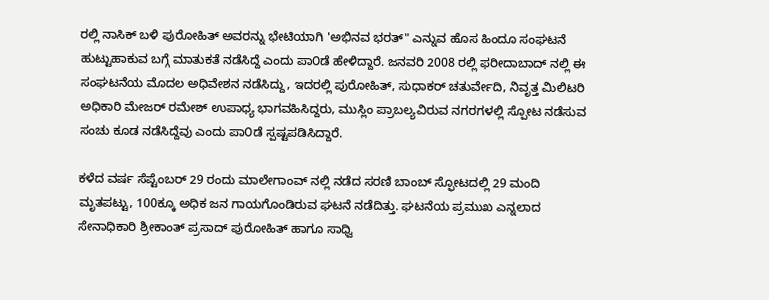ರಲ್ಲಿ ನಾಸಿಕ್ ಬಳಿ ಪುರೋಹಿತ್ ಅವರನ್ನು ಭೇಟಿಯಾಗಿ 'ಅಭಿನವ ಭರತ್" ಎನ್ನುವ ಹೊಸ ಹಿಂದೂ ಸಂಘಟನೆ ಹುಟ್ಟುಹಾಕುವ ಬಗ್ಗೆ ಮಾತುಕತೆ ನಡೆಸಿದ್ದೆ ಎಂದು ಪಾ೦ಡೆ ಹೇಳಿದ್ದಾರೆ. ಜನವರಿ 2008 ರಲ್ಲಿ ಫರೀದಾಬಾದ್ ನಲ್ಲಿ ಈ ಸಂಘಟನೆಯ ಮೊದಲ ಅಧಿವೇಶನ ನಡೆಸಿದ್ದು, ಇದರಲ್ಲಿ ಪುರೋಹಿತ್, ಸುಧಾಕರ್ ಚತುರ್ವೇದಿ, ನಿವೃತ್ತ ಮಿಲಿಟರಿ ಅಧಿಕಾರಿ ಮೇಜರ್ ರಮೇಶ್ ಉಪಾಧ್ಯ ಭಾಗವಹಿಸಿದ್ದರು, ಮುಸ್ಲಿಂ ಪ್ರಾಬಲ್ಯವಿರುವ ನಗರಗಳಲ್ಲಿ ಸ್ಪೋಟ ನಡೆಸುವ ಸಂಚು ಕೂಡ ನಡೆಸಿದ್ದೆವು ಎಂದು ಪಾ೦ಡೆ ಸ್ಪಷ್ಟಪಡಿಸಿದ್ದಾರೆ.

ಕಳೆದ ವರ್ಷ ಸೆಪ್ಟೆಂಬರ್ 29 ರಂದು ಮಾಲೇಗಾಂವ್ ನಲ್ಲಿ ನಡೆದ ಸರಣಿ ಬಾಂಬ್ ಸ್ಫೋಟದಲ್ಲಿ 29 ಮಂದಿ ಮೃತಪಟ್ಟು, 100ಕ್ಕೂ ಅಧಿಕ ಜನ ಗಾಯಗೊಂಡಿರುವ ಘಟನೆ ನಡೆದಿತ್ತು. ಘಟನೆಯ ಪ್ರಮುಖ ಎನ್ನಲಾದ ಸೇನಾಧಿಕಾರಿ ಶ್ರೀಕಾಂತ್ ಪ್ರಸಾದ್ ಪುರೋಹಿತ್ ಹಾಗೂ ಸಾಧ್ವಿ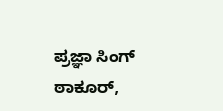ಪ್ರಜ್ಞಾ ಸಿಂಗ್ ಠಾಕೂರ್,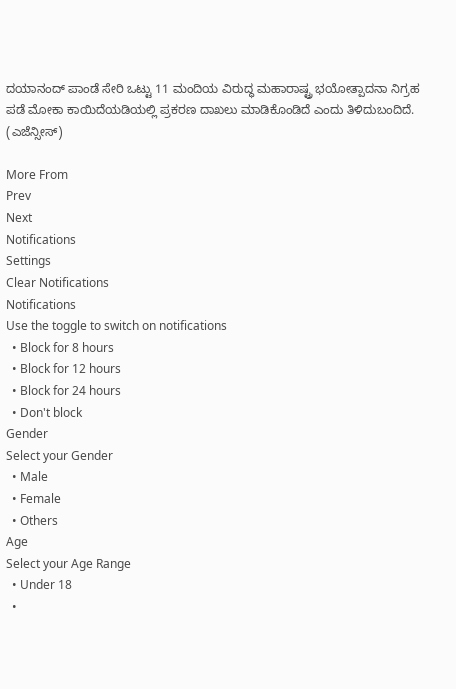ದಯಾನಂದ್ ಪಾಂಡೆ ಸೇರಿ ಒಟ್ಟು 11 ಮಂದಿಯ ವಿರುದ್ಧ ಮಹಾರಾಷ್ಟ್ರ ಭಯೋತ್ಪಾದನಾ ನಿಗ್ರಹ ಪಡೆ ಮೋಕಾ ಕಾಯಿದೆಯಡಿಯಲ್ಲಿ ಪ್ರಕರಣ ದಾಖಲು ಮಾಡಿಕೊಂಡಿದೆ ಎಂದು ತಿಳಿದುಬಂದಿದೆ.
(ಎಜೆನ್ಸೀಸ್)

More From
Prev
Next
Notifications
Settings
Clear Notifications
Notifications
Use the toggle to switch on notifications
  • Block for 8 hours
  • Block for 12 hours
  • Block for 24 hours
  • Don't block
Gender
Select your Gender
  • Male
  • Female
  • Others
Age
Select your Age Range
  • Under 18
  •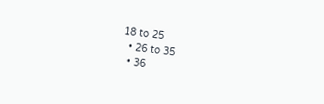18 to 25
  • 26 to 35
  • 36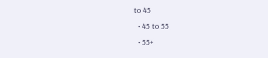to 45
  • 45 to 55
  • 55+